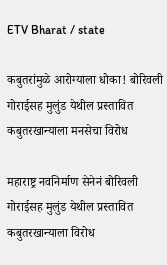ETV Bharat / state

कबुतरांमुळे आरोग्याला धोका! बोरिवली गोराईसह मुलुंड येथील प्रस्तावित कबुतरखान्याला मनसेचा विरोध

महाराष्ट्र नवनिर्माण सेनेनं बोरिवली गोराईसह मुलुंड येथील प्रस्तावित कबुतरखान्याला विरोध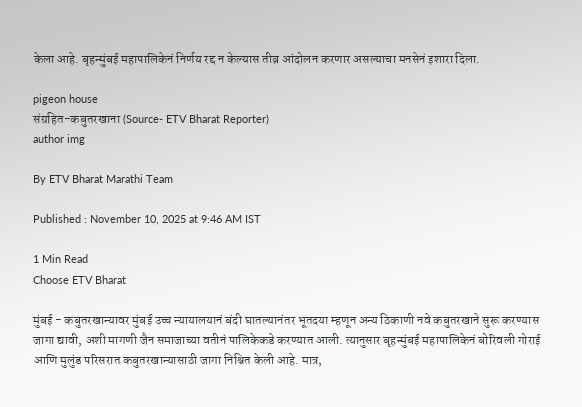केला आहे. बृहन्मुंबई महापालिकेनं निर्णय रद्द न केल्यास तीव्र आंदोलन करणार असल्याचा मनसेनं इशारा दिला.

pigeon house
संग्रहित-कबुतरखाना (Source- ETV Bharat Reporter)
author img

By ETV Bharat Marathi Team

Published : November 10, 2025 at 9:46 AM IST

1 Min Read
Choose ETV Bharat

मुंबई - कबुतरखान्यावर मुंबई उच्च न्यायालयानं बंदी घातल्यानंतर भूतदया म्हणून अन्य ठिकाणी नवे कबुतरखाने सुरू करण्यास जागा द्यावी, अशी मागणी जैन समाजाच्या वतीनं पालिकेकडे करण्यात आली. त्यानुसार बृहन्मुंबई महापालिकेनं बोरिवली गोराई आणि मुलुंड परिसरात कबुतरखान्यासाठी जागा निश्चित केली आहे. मात्र,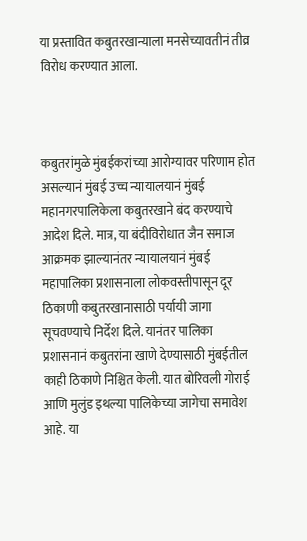या प्रस्तावित कबुतरखान्याला मनसेच्यावतीनं तीव्र विरोध करण्यात आला.



कबुतरांमुळे मुंबईकरांच्या आरोग्यावर परिणाम होत असल्यानं मुंबई उच्च न्यायालयानं मुंबई महानगरपालिकेला कबुतरखाने बंद करण्याचे आदेश दिले. मात्र, या बंदीविरोधात जैन समाज आक्रमक झाल्यानंतर न्यायालयानं मुंबई महापालिका प्रशासनाला लोकवस्तीपासून दूर ठिकाणी कबुतरखानासाठी पर्यायी जागा सूचवण्याचे निर्देश दिले. यानंतर पालिका प्रशासनानं कबुतरांना खाणे देण्यासाठी मुंबईतील काही ठिकाणे निश्चित केली. यात बोरिवली गोराई आणि मुलुंड इथल्या पालिकेच्या जागेचा समावेश आहे. या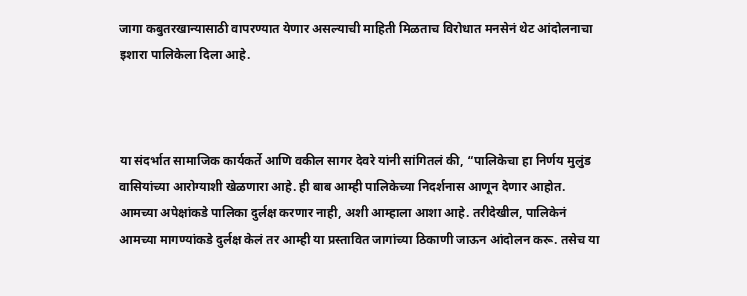जागा कबुतरखान्यासाठी वापरण्यात येणार असल्याची माहिती मिळताच विरोधात मनसेनं थेट आंदोलनाचा इशारा पालिकेला दिला आहे.



या संदर्भात सामाजिक कार्यकर्ते आणि वकील सागर देवरे यांनी सांगितलं की, “पालिकेचा हा निर्णय मुलुंड वासियांच्या आरोग्याशी खेळणारा आहे. ही बाब आम्ही पालिकेच्या निदर्शनास आणून देणार आहोत. आमच्या अपेक्षांकडे पालिका दुर्लक्ष करणार नाही, अशी आम्हाला आशा आहे. तरीदेखील, पालिकेनं आमच्या मागण्यांकडे दुर्लक्ष केलं तर आम्ही या प्रस्तावित जागांच्या ठिकाणी जाऊन आंदोलन करू. तसेच या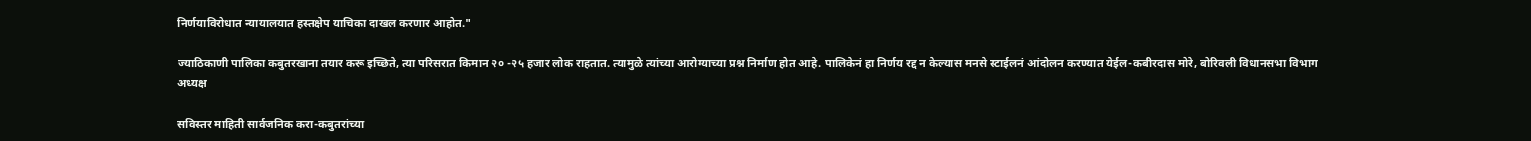निर्णयाविरोधात न्यायालयात हस्तक्षेप याचिका दाखल करणार आहोत."

ज्याठिकाणी पालिका कबुतरखाना तयार करू इच्छिते, त्या परिसरात किमान २० -२५ हजार लोक राहतात. त्यामुळे त्यांच्या आरोग्याच्या प्रश्न निर्माण होत आहे. पालिकेनं हा निर्णय रद्द न केल्यास मनसे स्टाईलनं आंदोलन करण्यात येईल-कबीरदास मोरे, बोरिवली विधानसभा विभाग अध्यक्ष

सविस्तर माहिती सार्वजनिक करा-कबुतरांच्या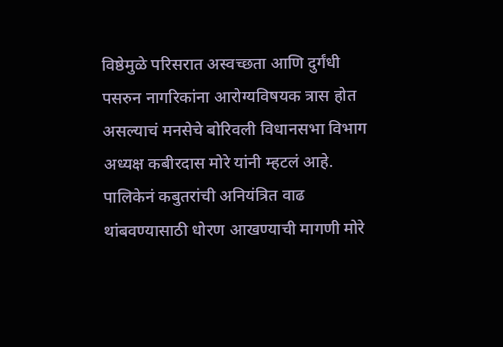विष्ठेमुळे परिसरात अस्वच्छता आणि दुर्गंधी पसरुन नागरिकांना आरोग्यविषयक त्रास होत असल्याचं मनसेचे बोरिवली विधानसभा विभाग अध्यक्ष कबीरदास मोरे यांनी म्हटलं आहे. पालिकेनं कबुतरांची अनियंत्रित वाढ थांबवण्यासाठी धोरण आखण्याची मागणी मोरे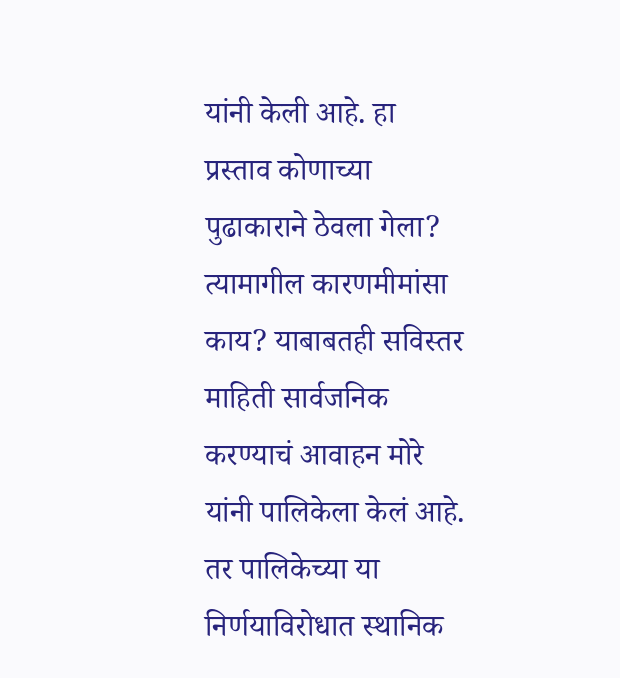यांनी केली आहे. हा प्रस्ताव कोणाच्या पुढाकाराने ठेवला गेला? त्यामागील कारणमीमांसा काय? याबाबतही सविस्तर माहिती सार्वजनिक करण्याचं आवाहन मोरे यांनी पालिकेला केलं आहे. तर पालिकेच्या या निर्णयाविरोधात स्थानिक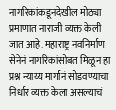नागरिकांकडूनदेखील मोठ्या प्रमाणात नाराजी व्यक्त केली जात आहे. महाराष्ट्र नवनिर्माण सेनेनं नागरिकांसोबत मिळून हा प्रश्न न्याय्य मार्गानं सोडवण्याचा निर्धार व्यक्त केला असल्याचं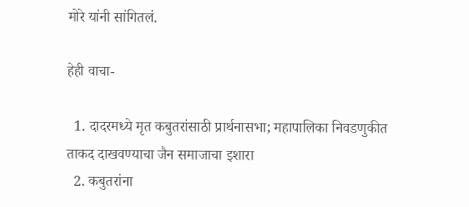मोरे यांनी सांगितलं.

हेही वाचा-

  1. दादरमध्ये मृत कबुतरांसाठी प्रार्थनासभा; महापालिका निवडणुकीत ताकद दाखवण्याचा जैन समाजाचा इशारा
  2. कबुतरांना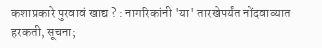कशाप्रकारे पुरवावं खाद्य ? : नागरिकांनी 'या' तारखेपर्यंत नोंदवाव्यात हरकती, सूचना;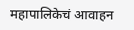महापालिकेचं आवाहन